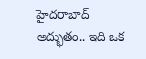హైద‌రాబాద్ అద్భుతం.. ఇది ఒక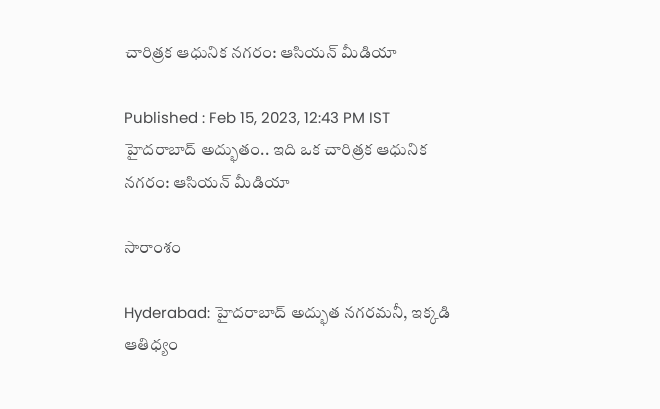చారిత్ర‌క ఆధునిక న‌గ‌రం: ఆసియ‌న్ మీడియా

Published : Feb 15, 2023, 12:43 PM IST
హైద‌రాబాద్ అద్భుతం.. ఇది ఒక చారిత్ర‌క ఆధునిక న‌గ‌రం: ఆసియ‌న్ మీడియా

సారాంశం

Hyderabad: హైదరాబాద్ అద్భుత నగరమ‌నీ, ఇక్క‌డి ఆతిధ్యం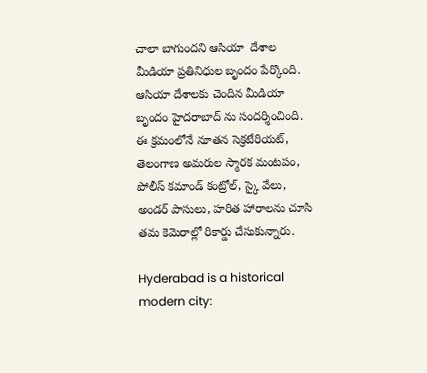చాలా బాగుంద‌ని ఆసియా  దేశాల మీడియా ప్రతినిధుల బృందం పేర్కొంది. ఆసియా దేశాల‌కు చెందిన మీడియా బృందం హైద‌రాబాద్ ను సంద‌ర్శించింది. ఈ క్ర‌మంలోనే నూతన సెక్రటేరియట్, తెలంగాణ అమరుల స్మారక మంటపం, పోలీస్ కమాండ్ కంట్రోల్, స్కై వేలు, అండర్ పాసులు, హరిత హారాల‌ను చూసి తమ కెమెరాల్లో రికార్డు చేసుకున్నారు.

Hyderabad is a historical modern city: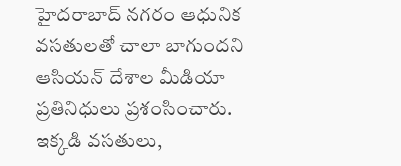హైదరాబాద్ నగరం ఆధునిక వసతులతో చాలా బాగుందని  ఆసియన్ దేశాల మీడియా ప్రతినిధులు ప్రశంసించారు. ఇక్కడి వసతులు,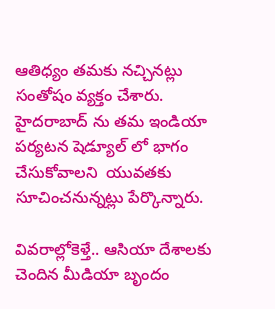ఆతిధ్యం తమకు నచ్చినట్లు సంతోషం వ్యక్తం చేశారు. హైదరాబాద్ ను తమ ఇండియా పర్యటన షెడ్యూల్ లో భాగం చేసుకోవాలని  యువతకు సూచించనున్నట్లు పేర్కొన్నారు.

వివ‌రాల్లోకెళ్తే.. ఆసియా దేశాల‌కు చెందిన మీడియా బృందం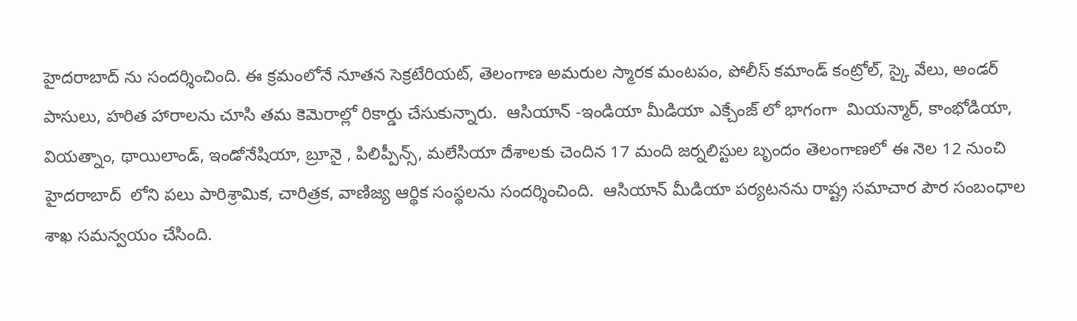హైద‌రాబాద్ ను సంద‌ర్శించింది. ఈ క్ర‌మంలోనే నూతన సెక్రటేరియట్, తెలంగాణ అమరుల స్మారక మంటపం, పోలీస్ కమాండ్ కంట్రోల్, స్కై వేలు, అండర్ పాసులు, హరిత హారాల‌ను చూసి తమ కెమెరాల్లో రికార్డు చేసుకున్నారు.  ఆసియాన్ -ఇండియా మీడియా ఎక్చేంజ్ లో భాగంగా  మియన్మార్, కాంభోడియా, వియత్నాం, థాయిలాండ్, ఇండోనేషియా, బ్రూనై , పిలిప్పీన్స్, మలేసియా దేశాలకు చెందిన 17 మంది జర్నలిస్టుల బృందం తెలంగాణలో ఈ నెల 12 నుంచి హైదరాబాద్  లోని పలు పారిశ్రామిక, చారిత్రక, వాణిజ్య ఆర్థిక సంస్థలను సందర్శించింది.  ఆసియాన్ మీడియా పర్యటనను రాష్ట్ర సమాచార పౌర సంబంధాల శాఖ సమన్వయం చేసింది.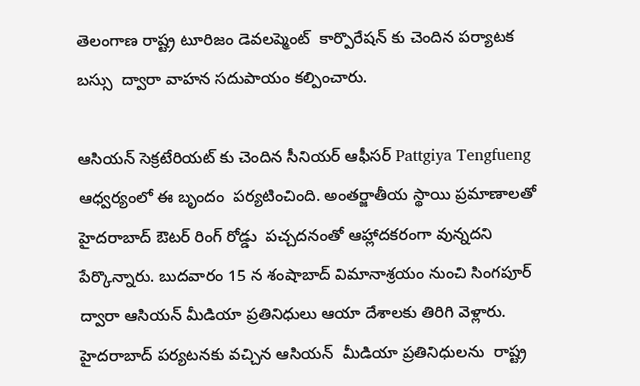తెలంగాణ రాష్ట్ర టూరిజం డెవలప్మెంట్  కార్పొరేషన్ కు చెందిన పర్యాటక బస్సు  ద్వారా వాహన సదుపాయం కల్పించారు.

ఆసియన్ సెక్రటేరియట్ కు చెందిన సీనియర్ ఆఫీసర్ Pattgiya Tengfueng ఆధ్వర్యంలో ఈ బృందం  పర్యటించింది. అంతర్జాతీయ స్థాయి ప్రమాణాలతో హైదరాబాద్ ఔటర్ రింగ్ రోడ్డు  పచ్చదనంతో ఆహ్లాదకరంగా వున్నదని పేర్కొన్నారు. బుదవారం 15 న శంషాబాద్ విమానాశ్రయం నుంచి సింగపూర్ ద్వారా ఆసియన్ మీడియా ప్రతినిధులు ఆయా దేశాలకు తిరిగి వెళ్లారు. హైదరాబాద్ పర్యటనకు వచ్చిన ఆసియన్  మీడియా ప్రతినిధులను  రాష్ట్ర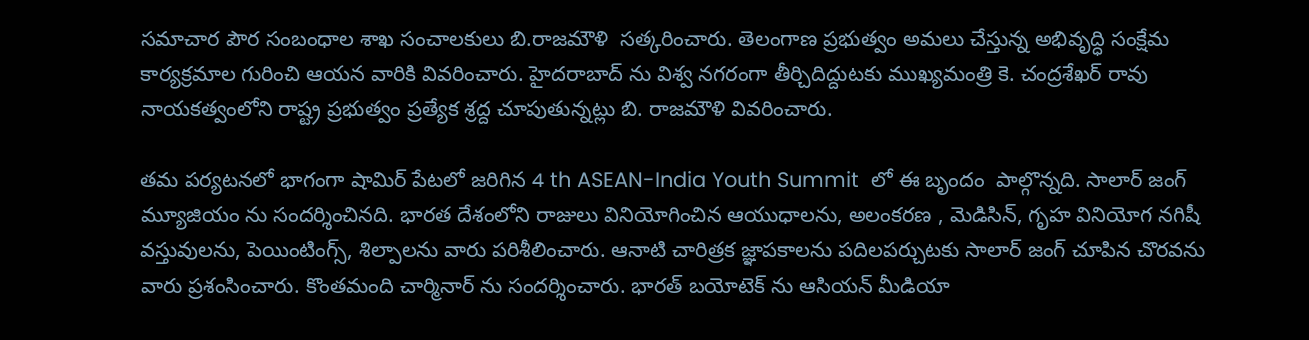సమాచార పౌర సంబంధాల శాఖ సంచాలకులు బి.రాజమౌళి  సత్కరించారు. తెలంగాణ ప్రభుత్వం అమలు చేస్తున్న అభివృద్ధి సంక్షేమ కార్యక్రమాల గురించి ఆయన వారికి వివరించారు. హైదరాబాద్ ను విశ్వ నగరంగా తీర్చిదిద్దుటకు ముఖ్యమంత్రి కె. చంద్రశేఖర్ రావు నాయకత్వంలోని రాష్ట్ర ప్రభుత్వం ప్రత్యేక శ్రద్ద చూపుతున్నట్లు బి. రాజమౌళి వివరించారు.

తమ పర్యటనలో భాగంగా షామిర్ పేట‌లో జరిగిన 4 th ASEAN-India Youth Summit  లో ఈ బృందం  పాల్గొన్నది. సాలార్ జంగ్ మ్యూజియం ను సందర్శించినది. భారత దేశంలోని రాజులు వినియోగించిన ఆయుధాలను, అలంకరణ , మెడిసిన్, గృహ వినియోగ నగిషీ  వస్తువులను, పెయింటింగ్స్, శిల్పాలను వారు పరిశీలించారు. ఆనాటి చారిత్రక జ్ఞాపకాలను పదిలపర్చుటకు సాలార్ జంగ్ చూపిన చొరవను వారు ప్రశంసించారు. కొంతమంది చార్మినార్ ను సందర్శించారు. భారత్ బయోటెక్ ను ఆసియన్ మీడియా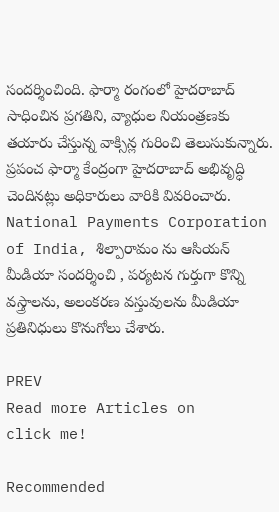సందర్శించింది. ఫార్మా రంగంలో హైదరాబాద్ సాధించిన ప్రగతిని, వ్యాధుల నియంత్రణకు తయారు చేస్తున్న వాక్సిన్ల గురించి తెలుసుకున్నారు. ప్రపంచ ఫార్మా కేంద్రంగా హైదరాబాద్ అభివృద్ధి చెందినట్లు అధికారులు వారికి వివరించారు. National Payments Corporation of India, శిల్పారామం ను ఆసియన్ మీడియా సందర్శించి , పర్యటన గుర్తుగా కొన్ని వస్త్రాలను, అలంకరణ వస్తువులను మీడియా ప్రతినిధులు కొనుగోలు చేశారు.

PREV
Read more Articles on
click me!

Recommended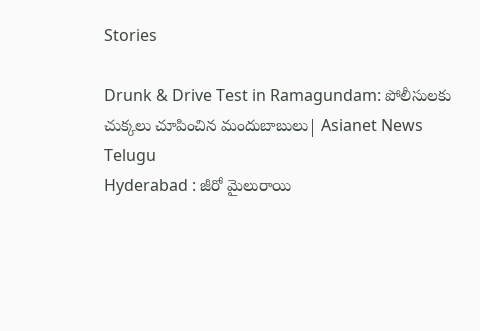Stories

Drunk & Drive Test in Ramagundam: పోలీసులకు చుక్కలు చూపించిన మందుబాబులు| Asianet News Telugu
Hyderabad : జీరో మైలురాయి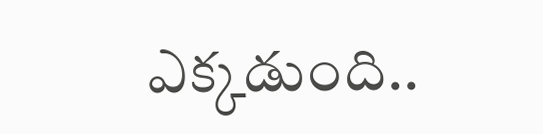ఎక్కడుంది..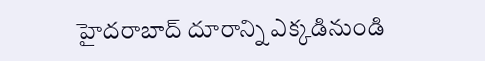హైదరాబాద్ దూరాన్ని ఎక్కడినుండి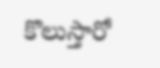కొలుస్తారో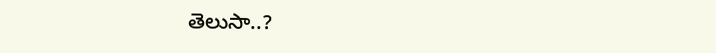తెలుసా..?